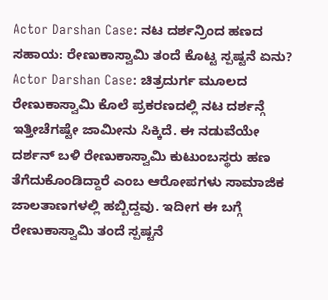Actor Darshan Case: ನಟ ದರ್ಶನ್ರಿಂದ ಹಣದ ಸಹಾಯ: ರೇಣುಕಾಸ್ವಾಮಿ ತಂದೆ ಕೊಟ್ಟ ಸ್ಪಷ್ಟನೆ ಏನು?
Actor Darshan Case: ಚಿತ್ರದುರ್ಗ ಮೂಲದ ರೇಣುಕಾಸ್ವಾಮಿ ಕೊಲೆ ಪ್ರಕರಣದಲ್ಲಿ ನಟ ದರ್ಶನ್ಗೆ ಇತ್ತೀಚೆಗಷ್ಟೇ ಜಾಮೀನು ಸಿಕ್ಕಿದೆ. ಈ ನಡುವೆಯೇ ದರ್ಶನ್ ಬಳಿ ರೇಣುಕಾಸ್ವಾಮಿ ಕುಟುಂಬಸ್ಥರು ಹಣ ತೆಗೆದುಕೊಂಡಿದ್ದಾರೆ ಎಂಬ ಆರೋಪಗಳು ಸಾಮಾಜಿಕ ಜಾಲತಾಣಗಳಲ್ಲಿ ಹಬ್ಬಿದ್ದವು. ಇದೀಗ ಈ ಬಗ್ಗೆ ರೇಣುಕಾಸ್ವಾಮಿ ತಂದೆ ಸ್ಪಷ್ಟನೆ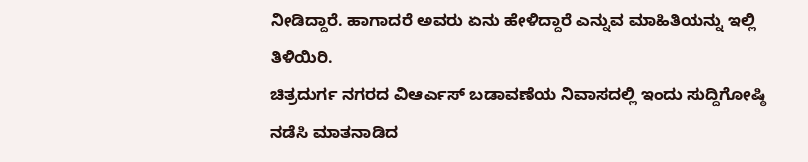ನೀಡಿದ್ದಾರೆ. ಹಾಗಾದರೆ ಅವರು ಏನು ಹೇಳಿದ್ದಾರೆ ಎನ್ನುವ ಮಾಹಿತಿಯನ್ನು ಇಲ್ಲಿ ತಿಳಿಯಿರಿ.
ಚಿತ್ರದುರ್ಗ ನಗರದ ವಿಆರ್ಎಸ್ ಬಡಾವಣೆಯ ನಿವಾಸದಲ್ಲಿ ಇಂದು ಸುದ್ದಿಗೋಷ್ಠಿ ನಡೆಸಿ ಮಾತನಾಡಿದ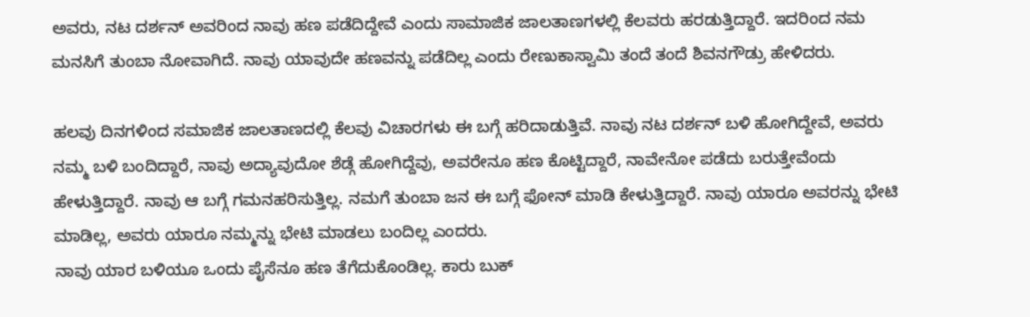ಅವರು, ನಟ ದರ್ಶನ್ ಅವರಿಂದ ನಾವು ಹಣ ಪಡೆದಿದ್ದೇವೆ ಎಂದು ಸಾಮಾಜಿಕ ಜಾಲತಾಣಗಳಲ್ಲಿ ಕೆಲವರು ಹರಡುತ್ತಿದ್ದಾರೆ. ಇದರಿಂದ ನಮ ಮನಸಿಗೆ ತುಂಬಾ ನೋವಾಗಿದೆ. ನಾವು ಯಾವುದೇ ಹಣವನ್ನು ಪಡೆದಿಲ್ಲ ಎಂದು ರೇಣುಕಾಸ್ವಾಮಿ ತಂದೆ ತಂದೆ ಶಿವನಗೌಡ್ರು ಹೇಳಿದರು.

ಹಲವು ದಿನಗಳಿಂದ ಸಮಾಜಿಕ ಜಾಲತಾಣದಲ್ಲಿ ಕೆಲವು ವಿಚಾರಗಳು ಈ ಬಗ್ಗೆ ಹರಿದಾಡುತ್ತಿವೆ. ನಾವು ನಟ ದರ್ಶನ್ ಬಳಿ ಹೋಗಿದ್ದೇವೆ, ಅವರು ನಮ್ಮ ಬಳಿ ಬಂದಿದ್ದಾರೆ, ನಾವು ಅದ್ಯಾವುದೋ ಶೆಡ್ಗೆ ಹೋಗಿದ್ದೆವು, ಅವರೇನೂ ಹಣ ಕೊಟ್ಟಿದ್ದಾರೆ, ನಾವೇನೋ ಪಡೆದು ಬರುತ್ತೇವೆಂದು ಹೇಳುತ್ತಿದ್ದಾರೆ. ನಾವು ಆ ಬಗ್ಗೆ ಗಮನಹರಿಸುತ್ತಿಲ್ಲ. ನಮಗೆ ತುಂಬಾ ಜನ ಈ ಬಗ್ಗೆ ಫೋನ್ ಮಾಡಿ ಕೇಳುತ್ತಿದ್ದಾರೆ. ನಾವು ಯಾರೂ ಅವರನ್ನು ಭೇಟಿ ಮಾಡಿಲ್ಲ, ಅವರು ಯಾರೂ ನಮ್ಮನ್ನು ಭೇಟಿ ಮಾಡಲು ಬಂದಿಲ್ಲ ಎಂದರು.
ನಾವು ಯಾರ ಬಳಿಯೂ ಒಂದು ಪೈಸೆನೂ ಹಣ ತೆಗೆದುಕೊಂಡಿಲ್ಲ. ಕಾರು ಬುಕ್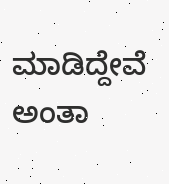ಮಾಡಿದ್ದೇವೆ ಅಂತಾ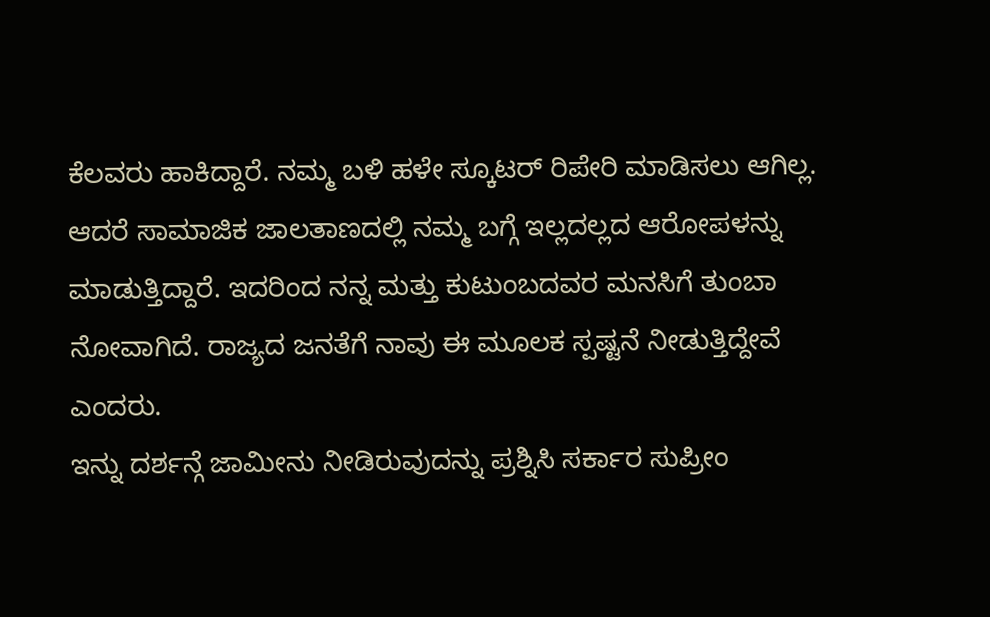ಕೆಲವರು ಹಾಕಿದ್ದಾರೆ. ನಮ್ಮ ಬಳಿ ಹಳೇ ಸ್ಕೂಟರ್ ರಿಪೇರಿ ಮಾಡಿಸಲು ಆಗಿಲ್ಲ. ಆದರೆ ಸಾಮಾಜಿಕ ಜಾಲತಾಣದಲ್ಲಿ ನಮ್ಮ ಬಗ್ಗೆ ಇಲ್ಲದಲ್ಲದ ಆರೋಪಳನ್ನು ಮಾಡುತ್ತಿದ್ದಾರೆ. ಇದರಿಂದ ನನ್ನ ಮತ್ತು ಕುಟುಂಬದವರ ಮನಸಿಗೆ ತುಂಬಾ ನೋವಾಗಿದೆ. ರಾಜ್ಯದ ಜನತೆಗೆ ನಾವು ಈ ಮೂಲಕ ಸ್ಪಷ್ಟನೆ ನೀಡುತ್ತಿದ್ದೇವೆ ಎಂದರು.
ಇನ್ನು ದರ್ಶನ್ಗೆ ಜಾಮೀನು ನೀಡಿರುವುದನ್ನು ಪ್ರಶ್ನಿಸಿ ಸರ್ಕಾರ ಸುಪ್ರೀಂ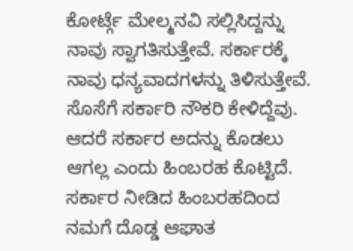ಕೋರ್ಟ್ಗೆ ಮೇಲ್ಮನವಿ ಸಲ್ಲಿಸಿದ್ದನ್ನು ನಾವು ಸ್ವಾಗತಿಸುತ್ತೇವೆ. ಸರ್ಕಾರಕ್ಕೆ ನಾವು ಧನ್ಯವಾದಗಳನ್ನು ತಿಳಿಸುತ್ತೇವೆ. ಸೊಸೆಗೆ ಸರ್ಕಾರಿ ನೌಕರಿ ಕೇಳಿದ್ದೆವು. ಆದರೆ ಸರ್ಕಾರ ಅದನ್ನು ಕೊಡಲು ಆಗಲ್ಲ ಎಂದು ಹಿಂಬರಹ ಕೊಟ್ಟಿದೆ. ಸರ್ಕಾರ ನೀಡಿದ ಹಿಂಬರಹದಿಂದ ನಮಗೆ ದೊಡ್ಡ ಆಘಾತ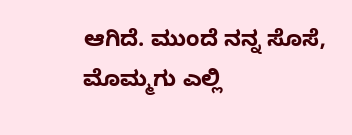ಆಗಿದೆ. ಮುಂದೆ ನನ್ನ ಸೊಸೆ, ಮೊಮ್ಮಗು ಎಲ್ಲಿ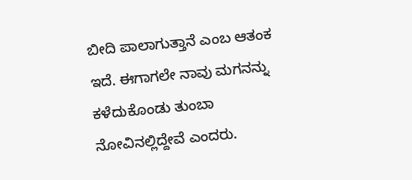ಬೀದಿ ಪಾಲಾಗುತ್ತಾನೆ ಎಂಬ ಆತಂಕ ಇದೆ. ಈಗಾಗಲೇ ನಾವು ಮಗನನ್ನು ಕಳೆದುಕೊಂಡು ತುಂಬಾ ನೋವಿನಲ್ಲಿದ್ದೇವೆ ಎಂದರು.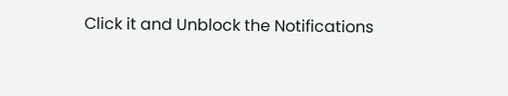Click it and Unblock the Notifications